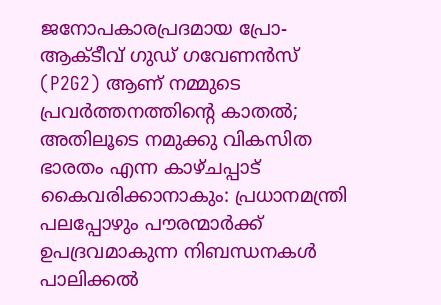ജനോപകാരപ്രദമായ പ്രോ-ആക്ടീവ് ഗുഡ് ഗവേണൻസ് (P2G2) ആണ് നമ്മുടെ പ്രവർത്തനത്തിന്റെ കാതൽ; അതിലൂടെ നമുക്കു വികസിത ഭാരതം എന്ന കാഴ്ചപ്പാട് കൈവരിക്കാനാകും: പ്രധാനമന്ത്രി
പലപ്പോഴും പൗരന്മാർക്ക് ഉപദ്രവമാകുന്ന നിബന്ധനകൾ പാലിക്കൽ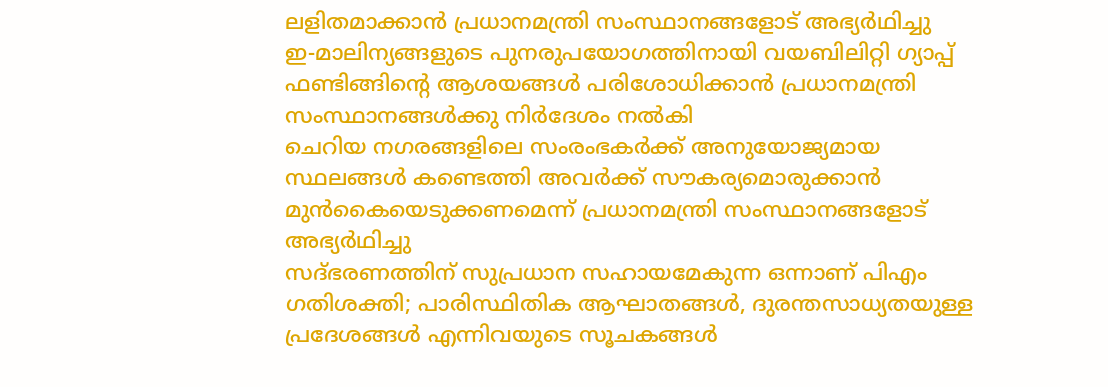ലളിതമാക്കാൻ പ്രധാനമന്ത്രി സംസ്ഥാനങ്ങളോട് അഭ്യർഥിച്ചു
ഇ-മാലിന്യങ്ങളുടെ പുനരുപയോഗത്തിനായി വയബിലിറ്റി ഗ്യാപ്പ് ഫണ്ടിങ്ങിന്റെ ആശയങ്ങൾ പരിശോധിക്കാൻ പ്രധാനമന്ത്രി സംസ്ഥാനങ്ങൾക്കു നിർദേശം നൽകി
ചെറിയ നഗരങ്ങളിലെ സംരംഭകർക്ക് അനുയോജ്യമായ സ്ഥലങ്ങൾ കണ്ടെത്തി അവർക്ക് സൗകര്യമൊരുക്കാൻ മുൻകൈയെടുക്കണമെന്ന് പ്രധാനമന്ത്രി സംസ്ഥാനങ്ങളോട് അഭ്യർഥിച്ചു
സദ്ഭരണത്തിന് സുപ്രധാന സഹായമേകുന്ന ഒന്നാണ് പിഎം ഗതിശക്തി; പാരിസ്ഥിതിക ആഘാതങ്ങൾ, ദുരന്തസാധ്യതയുള്ള പ്രദേശങ്ങൾ എന്നിവയുടെ സൂചകങ്ങൾ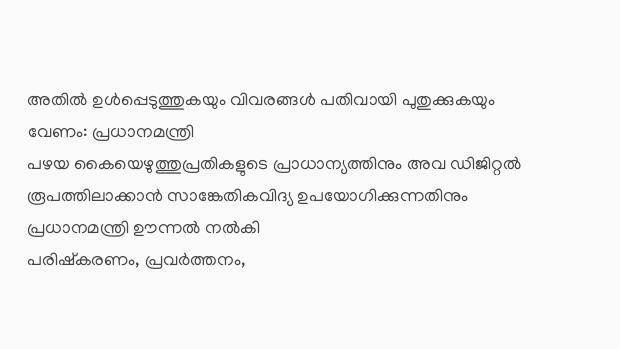അതിൽ ഉൾപ്പെടുത്തുകയും വിവരങ്ങൾ പതിവായി പുതുക്കുകയും വേണം: പ്രധാനമന്ത്രി
പഴയ കൈയെഴുത്തുപ്രതികളുടെ പ്രാധാന്യത്തിനും അവ ഡിജിറ്റൽ രൂപത്തിലാക്കാൻ സാങ്കേതികവിദ്യ ഉപയോഗിക്കുന്നതിനും പ്രധാനമന്ത്രി ഊന്നൽ നൽകി
പരിഷ്കരണം, പ്രവർത്തനം,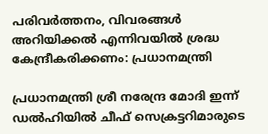പരിവർത്തനം, വിവരങ്ങൾ അറിയിക്കൽ എന്നിവയിൽ ശ്രദ്ധ കേന്ദ്രീകരിക്കണം: പ്രധാനമന്ത്രി

പ്രധാനമന്ത്രി ശ്രീ നരേന്ദ്ര മോദി ഇന്ന് ഡൽഹിയിൽ ചീഫ് സെക്രട്ടറിമാരുടെ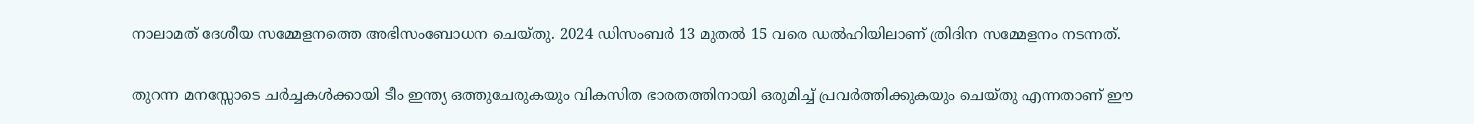നാലാമത് ദേശീയ സമ്മേളനത്തെ അഭിസംബോധന ചെയ്തു. 2024 ഡിസംബർ 13 മുതൽ 15 വരെ ഡൽഹിയിലാണ് ത്രിദിന സമ്മേളനം നടന്നത്.

തുറന്ന മനസ്സോടെ ചർച്ചകൾക്കായി ടീം ഇന്ത്യ ഒത്തുചേരുകയും വികസിത ഭാരതത്തിനായി ഒരുമിച്ച് പ്രവർത്തിക്കുകയും ചെയ്തു എന്നതാണ് ഈ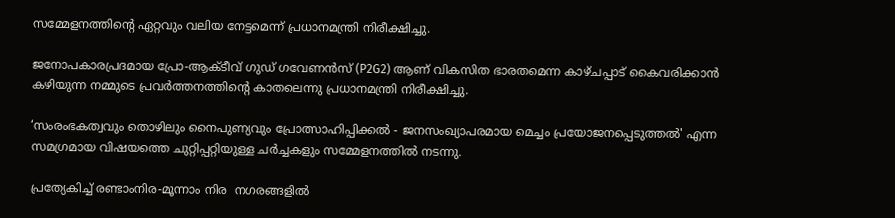സമ്മേളനത്തിന്റെ ഏറ്റവും വലിയ നേട്ടമെന്ന് പ്രധാനമന്ത്രി നിരീക്ഷിച്ചു.

ജനോപകാരപ്രദമായ പ്രോ-ആക്ടീവ് ഗുഡ് ഗവേണൻസ് (P2G2) ആണ് വികസിത ഭാരതമെന്ന കാഴ്ചപ്പാട് കൈവരിക്കാൻ കഴിയുന്ന നമ്മുടെ പ്രവർത്തനത്തിന്റെ കാതലെന്നു പ്രധാനമന്ത്രി നിരീക്ഷിച്ചു.

‘സംരംഭകത്വവും തൊഴിലും നൈപുണ്യവും പ്രോത്സാഹിപ്പിക്കൽ - ജനസംഖ്യാപരമായ മെച്ചം പ്രയോജനപ്പെടുത്തൽ' എന്ന സമഗ്രമായ വിഷയത്തെ ചുറ്റിപ്പറ്റിയുള്ള ചർച്ചകളും സമ്മേളനത്തിൽ നടന്നു.

പ്രത്യേകിച്ച് രണ്ടാംനിര-മൂന്നാം നിര  നഗരങ്ങളിൽ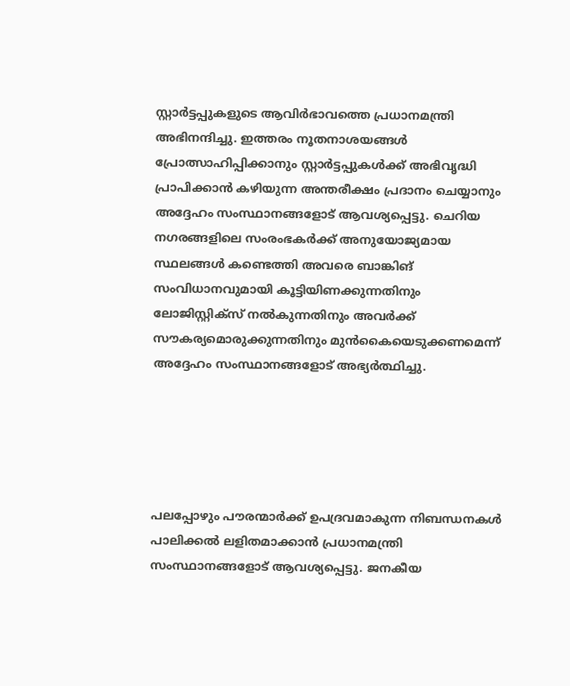സ്റ്റാർട്ടപ്പുകളുടെ ആവിർഭാവത്തെ പ്രധാനമന്ത്രി അഭിനന്ദിച്ചു. ഇത്തരം നൂതനാശയങ്ങൾ പ്രോത്സാഹിപ്പിക്കാനും സ്റ്റാർട്ടപ്പുകൾക്ക് അഭിവൃദ്ധി പ്രാപിക്കാൻ കഴിയുന്ന അന്തരീക്ഷം പ്രദാനം ചെയ്യാനും അദ്ദേഹം സംസ്ഥാനങ്ങളോട് ആവശ്യപ്പെട്ടു. ചെറിയ നഗരങ്ങളിലെ സംരംഭകർക്ക് അനുയോജ്യമായ സ്ഥലങ്ങൾ കണ്ടെത്തി അവരെ ബാങ്കിങ് സംവിധാനവുമായി കൂട്ടിയിണക്കുന്നതിനും ലോജിസ്റ്റിക്സ് നൽകുന്നതിനും അവർക്ക് സൗകര്യമൊരുക്കുന്നതിനും മുൻകൈയെടുക്കണമെന്ന് അദ്ദേഹം സംസ്ഥാനങ്ങളോട് അഭ്യർത്ഥിച്ചു.





പലപ്പോഴും പൗരന്മാർക്ക് ഉപദ്രവമാകുന്ന നിബന്ധനകൾ പാലിക്കൽ ലളിതമാക്കാൻ പ്രധാനമന്ത്രി സംസ്ഥാനങ്ങളോട് ആവശ്യപ്പെട്ടു. ജനകീയ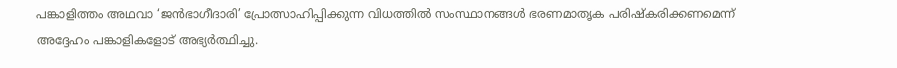പങ്കാളിത്തം അഥവാ ‘ജൻഭാഗീദാരി’ പ്രോത്സാഹിപ്പിക്കുന്ന വിധത്തിൽ സംസ്ഥാനങ്ങൾ ഭരണമാതൃക പരിഷ്കരിക്കണമെന്ന് അദ്ദേഹം പങ്കാളികളോട് അഭ്യർത്ഥിച്ചു.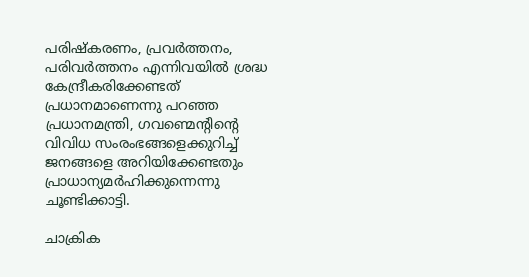പരിഷ്‌കരണം, പ്രവർത്തനം, പരിവർത്തനം എന്നിവയിൽ ശ്രദ്ധ കേന്ദ്രീകരിക്കേണ്ടത് പ്രധാനമാണെന്നു പറഞ്ഞ പ്രധാനമന്ത്രി, ഗവണ്മെന്റിന്റെ വിവിധ സംരംഭങ്ങളെക്കുറിച്ച് ജനങ്ങളെ അറിയിക്കേണ്ടതും പ്രാധാന്യമർഹിക്കുന്നെന്നു ചൂണ്ടിക്കാട്ടി.

ചാക്രിക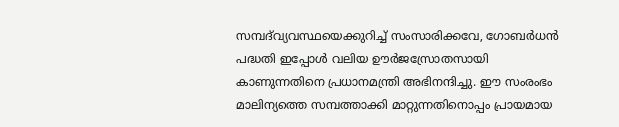സമ്പദ്‌വ്യവസ്ഥയെക്കുറിച്ച് സംസാരിക്കവേ, ഗോബർധൻ പദ്ധതി ഇപ്പോൾ വലിയ ഊർജസ്രോതസായി കാണുന്നതിനെ പ്രധാനമന്ത്രി അഭിനന്ദിച്ചു. ഈ സംരംഭം മാലിന്യത്തെ സമ്പത്താക്കി മാറ്റുന്നതിനൊപ്പം പ്രായമായ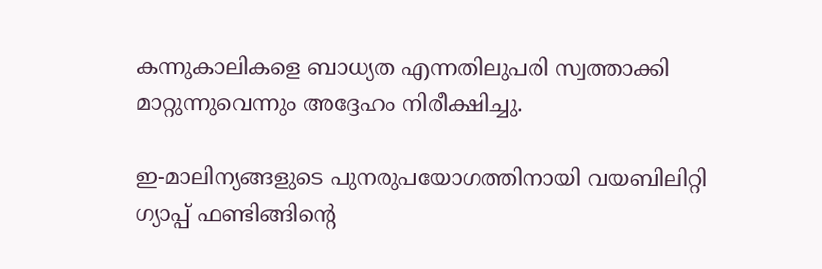കന്നുകാലികളെ ബാധ്യത എന്നതിലുപരി സ്വത്താക്കി മാറ്റുന്നുവെന്നും അദ്ദേഹം നിരീക്ഷിച്ചു.

ഇ-മാലിന്യങ്ങളുടെ പുനരുപയോഗത്തിനായി വയബിലിറ്റി ഗ്യാപ്പ് ഫണ്ടിങ്ങിന്റെ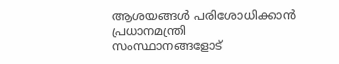ആശയങ്ങൾ പരിശോധിക്കാൻ പ്രധാനമന്ത്രി സംസ്ഥാനങ്ങളോട്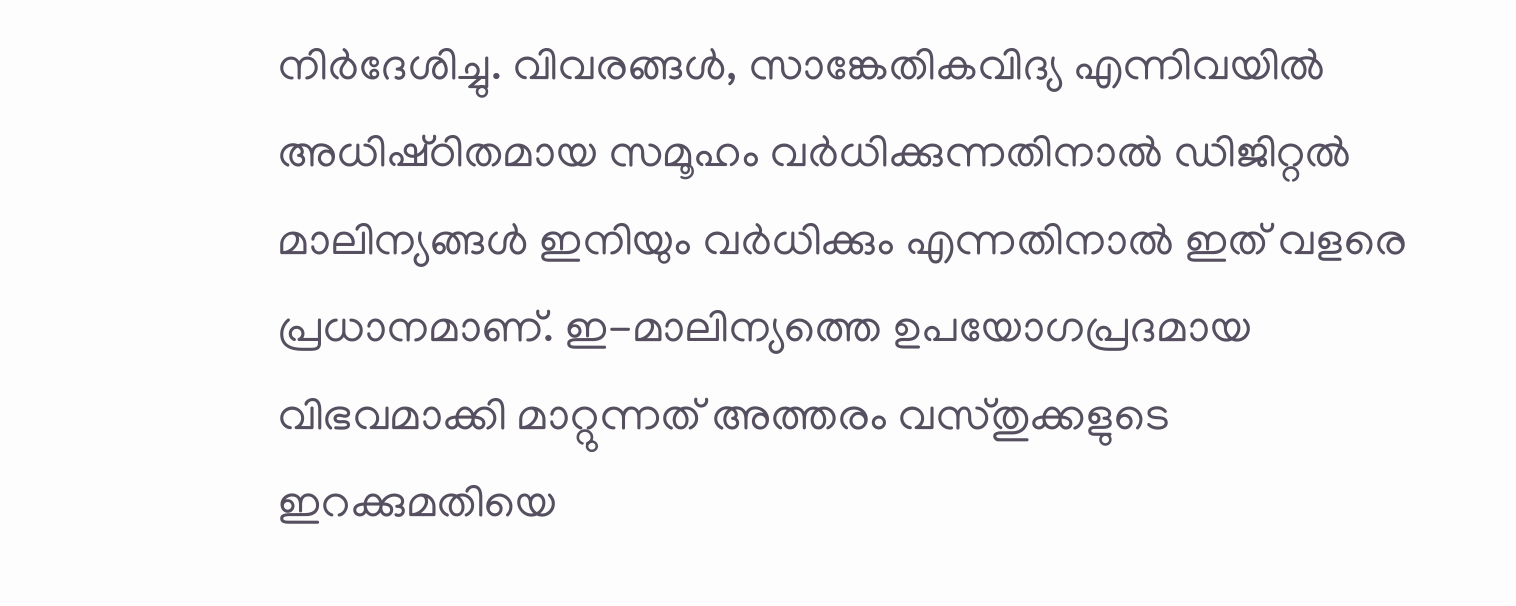നിർദേശിച്ചു. വിവരങ്ങൾ, സാങ്കേതികവിദ്യ എന്നിവയിൽ അധിഷ്‌ഠിതമായ സമൂഹം വർധിക്കുന്നതിനാൽ ഡിജിറ്റൽ മാലിന്യങ്ങൾ ഇനിയും വർധിക്കും എന്നതിനാൽ ഇത് വളരെ പ്രധാനമാണ്. ഇ-മാലിന്യത്തെ ഉപയോഗപ്രദമായ വിഭവമാക്കി മാറ്റുന്നത് അത്തരം വസ്തുക്കളുടെ ഇറക്കുമതിയെ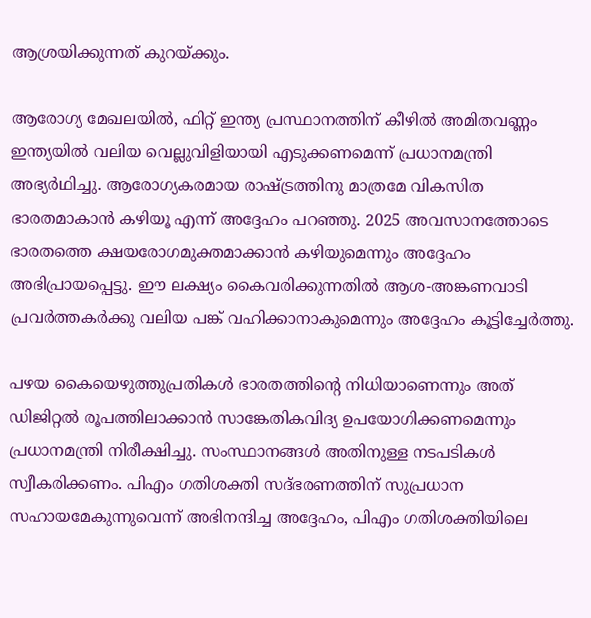ആശ്രയിക്കുന്നത് കുറയ്ക്കും.

ആരോഗ്യ മേഖലയിൽ, ഫിറ്റ് ഇന്ത്യ പ്രസ്ഥാനത്തിന് കീഴിൽ അമിതവണ്ണം ഇന്ത്യയിൽ വലിയ വെല്ലുവിളിയായി എടുക്കണമെന്ന് പ്രധാനമന്ത്രി അഭ്യർഥിച്ചു. ആരോഗ്യകരമായ രാഷ്ട്രത്തിനു മാത്രമേ വികസിത ഭാരതമാകാൻ കഴിയൂ എന്ന് അദ്ദേഹം പറഞ്ഞു. 2025 അവസാനത്തോടെ ഭാരതത്തെ ക്ഷയരോഗമുക്തമാക്കാൻ കഴിയുമെന്നും അദ്ദേഹം അഭിപ്രായപ്പെട്ടു. ഈ ലക്ഷ്യം കൈവരിക്കുന്നതിൽ ആശ-അങ്കണവാടി പ്രവർത്തകർക്കു വലിയ പങ്ക് വഹിക്കാനാകുമെന്നും അദ്ദേഹം കൂട്ടിച്ചേർത്തു.

പഴയ കൈയെഴുത്തുപ്രതികൾ ഭാരതത്തിന്റെ നിധിയാണെന്നും അത് ഡിജിറ്റൽ രൂപത്തിലാക്കാൻ സാങ്കേതികവിദ്യ ഉപയോഗിക്കണമെന്നും പ്രധാനമന്ത്രി നിരീക്ഷിച്ചു. സംസ്ഥാനങ്ങൾ അതിനുള്ള നടപടികൾ സ്വീകരിക്കണം. പിഎം ഗതിശക്തി സദ്ഭരണത്തിന് സുപ്രധാന സഹായമേകുന്നുവെന്ന് അഭിനന്ദിച്ച അദ്ദേഹം, പിഎം ഗതിശക്തിയിലെ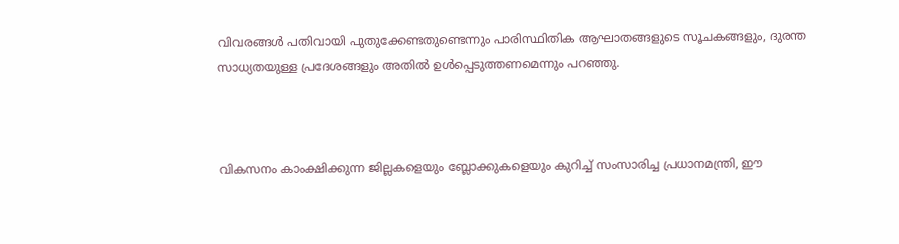വിവരങ്ങൾ പതിവായി പുതുക്കേണ്ടതുണ്ടെന്നും പാരിസ്ഥിതിക ആഘാതങ്ങളുടെ സൂചകങ്ങളും, ദുരന്ത സാധ്യതയുള്ള പ്രദേശങ്ങളും അതിൽ ഉൾപ്പെടുത്തണമെന്നും പറഞ്ഞു.



വികസനം കാംക്ഷിക്കുന്ന ജില്ലകളെയും ബ്ലോക്കുകളെയും കുറിച്ച് സംസാരിച്ച പ്രധാനമന്ത്രി, ഈ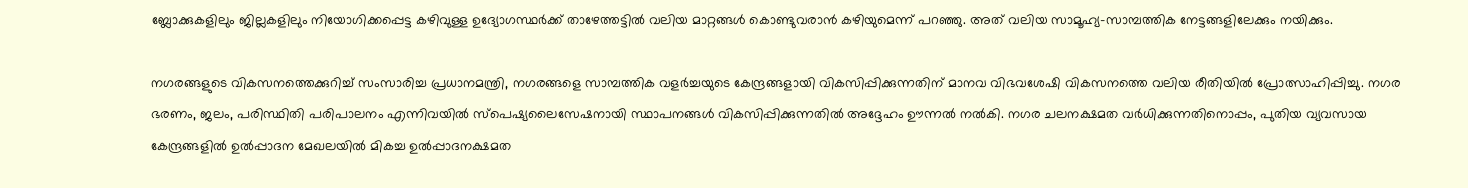ബ്ലോക്കുകളിലും ജില്ലകളിലും നിയോഗിക്കപ്പെട്ട കഴിവുള്ള ഉദ്യോഗസ്ഥർക്ക് താഴേത്തട്ടിൽ വലിയ മാറ്റങ്ങൾ കൊണ്ടുവരാൻ കഴിയുമെന്ന് പറഞ്ഞു. അത് വലിയ സാമൂഹ്യ-സാമ്പത്തിക നേട്ടങ്ങളിലേക്കും നയിക്കും.

നഗരങ്ങളുടെ വികസനത്തെക്കുറിച്ച് സംസാരിച്ച പ്രധാനമന്ത്രി, നഗരങ്ങളെ സാമ്പത്തിക വളർച്ചയുടെ കേന്ദ്രങ്ങളായി വികസിപ്പിക്കുന്നതിന് മാനവ വിഭവശേഷി വികസനത്തെ വലിയ രീതിയിൽ പ്രോത്സാഹിപ്പിച്ചു. നഗര ഭരണം, ജലം, പരിസ്ഥിതി പരിപാലനം എന്നിവയിൽ സ്പെഷ്യലൈസേഷനായി സ്ഥാപനങ്ങൾ വികസിപ്പിക്കുന്നതിൽ അദ്ദേഹം ഊന്നൽ നൽകി. നഗര ചലനക്ഷമത വർധിക്കുന്നതിനൊപ്പം, പുതിയ വ്യവസായ കേന്ദ്രങ്ങളിൽ ഉൽപ്പാദന മേഖലയിൽ മികച്ച ഉൽപ്പാദനക്ഷമത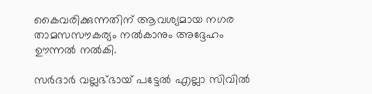കൈവരിക്കുന്നതിന് ആവശ്യമായ നഗര താമസസൗകര്യം നൽകാനും അദ്ദേഹം ഊന്നൽ നൽകി.

സർദാർ വല്ലഭ്ഭായ് പട്ടേൽ എല്ലാ സിവിൽ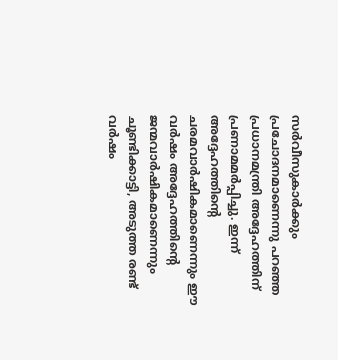സർവീസുകാർക്കും പ്രചോദനമാണെന്നു പറഞ്ഞ പ്രധാനമന്ത്രി അദ്ദേഹത്തിന് പ്രണാമമർപ്പിച്ചു. ഇന്ന് അദ്ദേഹത്തിന്റെ ചരമവാർഷികമാണെന്നും ഈ വർഷം അദ്ദേഹത്തിന്റെ ജന്മവാർഷികമാണെന്നും ചൂണ്ടിക്കാട്ടി, അടുത്ത രണ്ട് വർഷം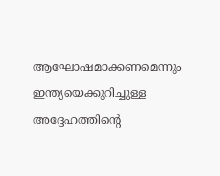ആഘോഷമാക്കണമെന്നും ഇന്ത്യയെക്കുറിച്ചുള്ള അദ്ദേഹത്തിന്റെ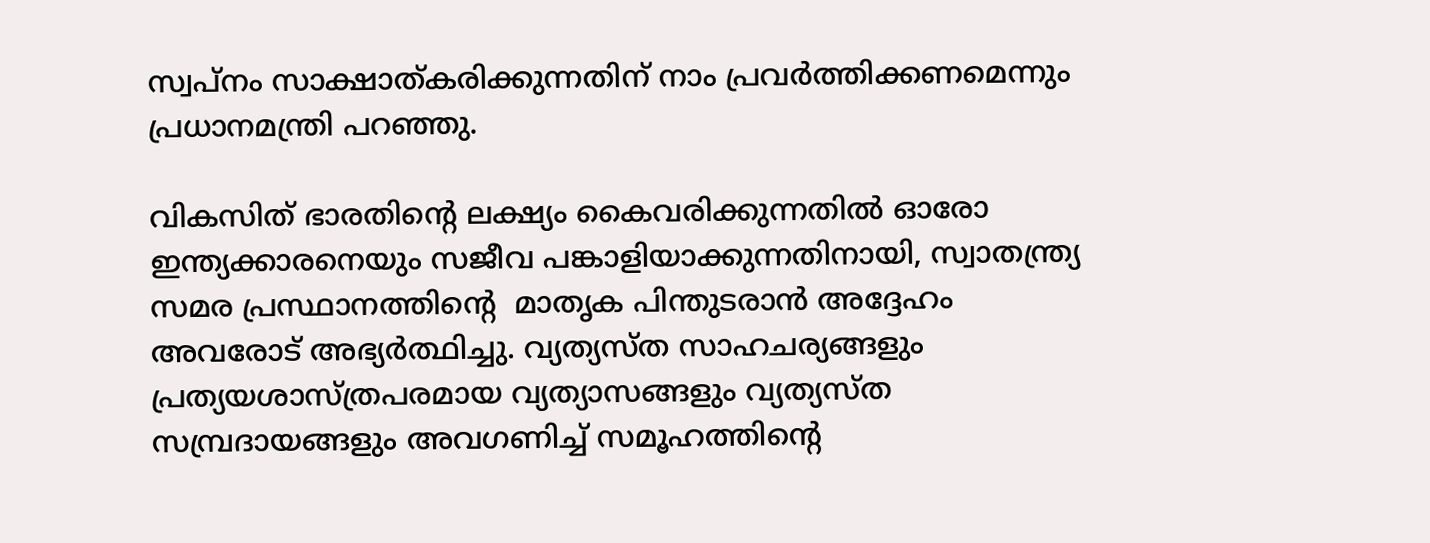സ്വപ്നം സാക്ഷാത്കരിക്കുന്നതിന് നാം പ്രവർത്തിക്കണമെന്നും പ്രധാനമന്ത്രി പറഞ്ഞു.

വികസിത് ഭാരതിൻ്റെ ലക്ഷ്യം കൈവരിക്കുന്നതിൽ ഓരോ ഇന്ത്യക്കാരനെയും സജീവ പങ്കാളിയാക്കുന്നതിനായി, സ്വാതന്ത്ര്യ സമര പ്രസ്ഥാനത്തിന്റെ  മാതൃക പിന്തുടരാൻ അദ്ദേഹം അവരോട് അഭ്യർത്ഥിച്ചു. വ്യത്യസ്ത സാഹചര്യങ്ങളും പ്രത്യയശാസ്ത്രപരമായ വ്യത്യാസങ്ങളും വ്യത്യസ്ത സമ്പ്രദായങ്ങളും അവഗണിച്ച് സമൂഹത്തിൻ്റെ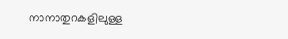നാനാതുറകളിലുള്ള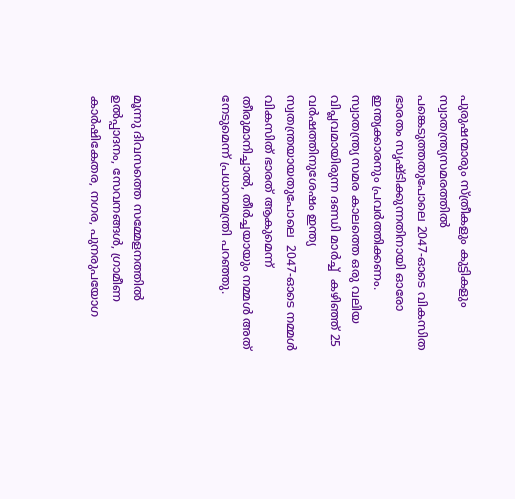പുരുഷന്മാരും സ്ത്രീകളും കുട്ടികളും സ്വാതന്ത്ര്യസമരത്തിൽ പങ്കെടുത്തതുപോലെ 2047-ഓടെ വികസിത ഭാരതം സൃഷ്ടിക്കുന്നതിനായി ഓരോ ഇന്ത്യക്കാരനും പ്രവർത്തിക്കണം. സ്വാതന്ത്ര്യ സമര കാലത്തെ ഒരു വലിയ വിപ്ലവമായിരുന്ന ദണ്ഡി മാർച്ച്  കഴിഞ്ഞ് 25 വർഷത്തിനുശേഷം ഇന്ത്യ സ്വതന്ത്രയായതുപോലെ  2047-ഓടെ നമ്മൾ വികസിത് ഭാരത് ആകുമെന്ന് തീരുമാനിച്ചാൽ, തീർച്ചയായും നമ്മൾ അത് നേടുമെന്ന് പ്രധാനമന്ത്രി പറഞ്ഞു.



മൂന്നു ദിവസത്തെ സമ്മേളനത്തിൽ  ഉൽപ്പാദനം, സേവനങ്ങൾ, ഗ്രാമീണ കാർഷികേതര, നഗര, പുനരുപയോഗ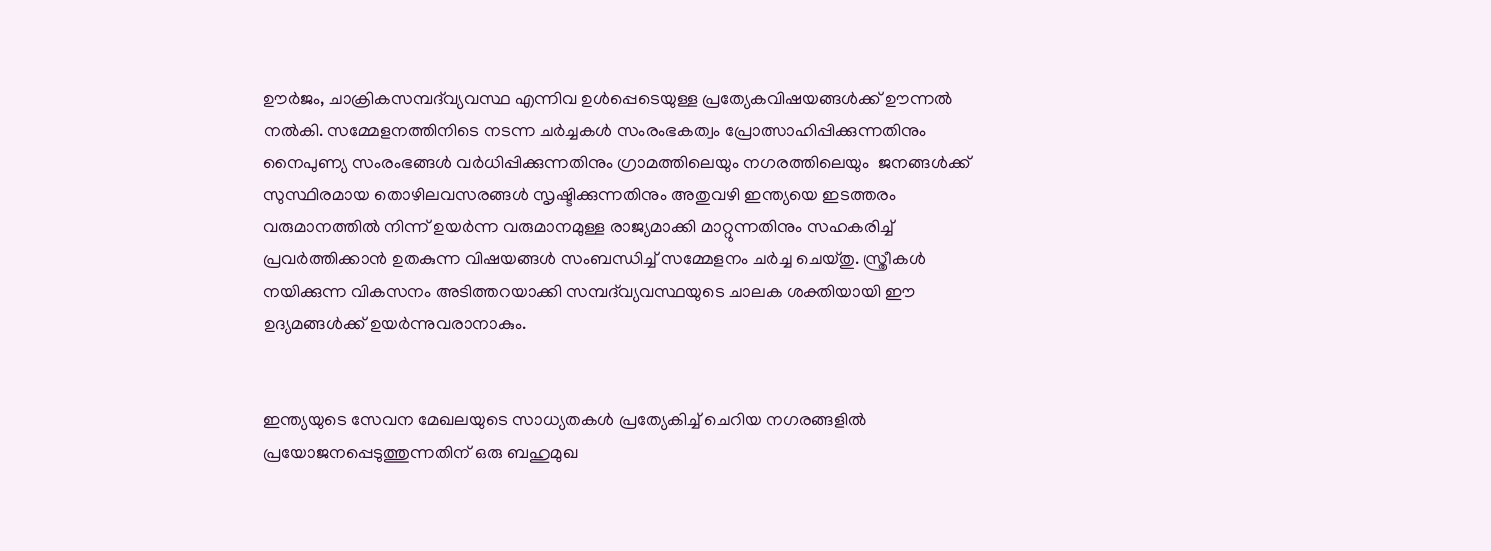ഊർജം, ചാക്രികസമ്പദ്‌വ്യവസ്ഥ എന്നിവ ഉൾപ്പെടെയുള്ള പ്രത്യേകവിഷയങ്ങൾക്ക് ഊന്നൽ നൽകി. സമ്മേളനത്തിനിടെ നടന്ന ചർച്ചകൾ സംരംഭകത്വം പ്രോത്സാഹിപ്പിക്കുന്നതിനും നൈപുണ്യ സംരംഭങ്ങൾ വർധിപ്പിക്കുന്നതിനും ഗ്രാമത്തിലെയും നഗരത്തിലെയും  ജനങ്ങൾക്ക് സുസ്ഥിരമായ തൊഴിലവസരങ്ങൾ സൃഷ്ടിക്കുന്നതിനും അതുവഴി ഇന്ത്യയെ ഇടത്തരം വരുമാനത്തിൽ നിന്ന് ഉയർന്ന വരുമാനമുള്ള രാജ്യമാക്കി മാറ്റുന്നതിനും സഹകരിച്ച് പ്രവർത്തിക്കാൻ ഉതകുന്ന വിഷയങ്ങൾ സംബന്ധിച്ച് സമ്മേളനം ചർച്ച ചെയ്തു. സ്ത്രീകൾ നയിക്കുന്ന വികസനം അടിത്തറയാക്കി സമ്പദ്‌വ്യവസ്ഥയുടെ ചാലക ശക്തിയായി ഈ ഉദ്യമങ്ങൾക്ക് ഉയർന്നുവരാനാകും.


ഇന്ത്യയുടെ സേവന മേഖലയുടെ സാധ്യതകൾ പ്രത്യേകിച്ച് ചെറിയ നഗരങ്ങളിൽ പ്രയോജനപ്പെടുത്തുന്നതിന് ഒരു ബഹുമുഖ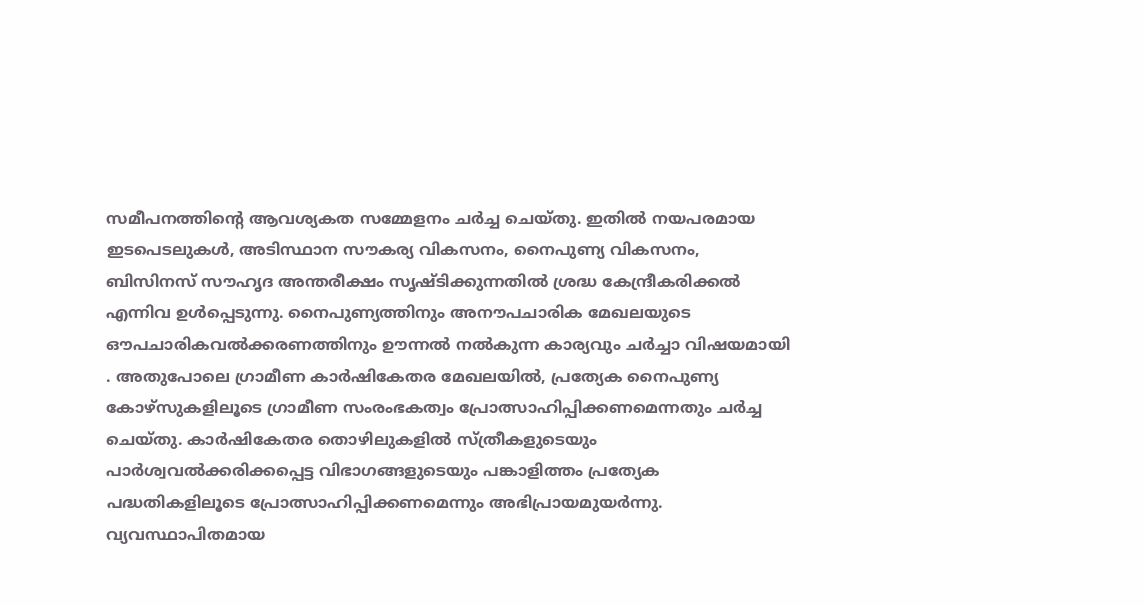സമീപനത്തിന്റെ ആവശ്യകത സമ്മേളനം ചർച്ച ചെയ്തു. ഇതിൽ നയപരമായ ഇടപെടലുകൾ, അടിസ്ഥാന സൗകര്യ വികസനം, നൈപുണ്യ വികസനം, ബിസിനസ് സൗഹൃദ അന്തരീക്ഷം സൃഷ്ടിക്കുന്നതിൽ ശ്രദ്ധ കേന്ദ്രീകരിക്കൽ എന്നിവ ഉൾപ്പെടുന്നു. നൈപുണ്യത്തിനും അനൗപചാരിക മേഖലയുടെ ഔപചാരികവൽക്കരണത്തിനും ഊന്നൽ നൽകുന്ന കാര്യവും ചർച്ചാ വിഷയമായി . അതുപോലെ ഗ്രാമീണ കാർഷികേതര മേഖലയിൽ, പ്രത്യേക നൈപുണ്യ കോഴ്സുകളിലൂടെ ഗ്രാമീണ സംരംഭകത്വം പ്രോത്സാഹിപ്പിക്കണമെന്നതും ചർച്ച ചെയ്തു. കാർഷികേതര തൊഴിലുകളിൽ സ്ത്രീകളുടെയും പാർശ്വവൽക്കരിക്കപ്പെട്ട വിഭാഗങ്ങളുടെയും പങ്കാളിത്തം പ്രത്യേക പദ്ധതികളിലൂടെ പ്രോത്സാഹിപ്പിക്കണമെന്നും അഭിപ്രായമുയർന്നു. വ്യവസ്ഥാപിതമായ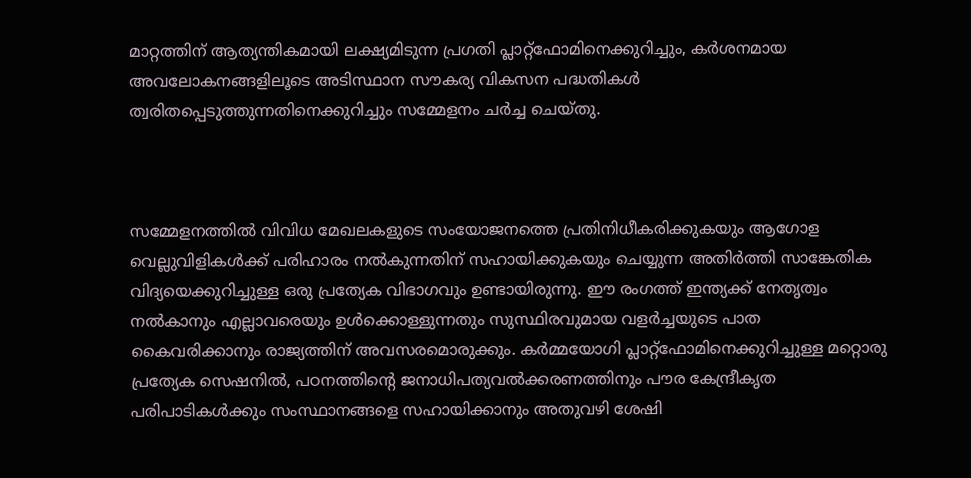മാറ്റത്തിന് ആത്യന്തികമായി ലക്ഷ്യമിടുന്ന പ്രഗതി പ്ലാറ്റ്‌ഫോമിനെക്കുറിച്ചും, കർശനമായ അവലോകനങ്ങളിലൂടെ അടിസ്ഥാന സൗകര്യ വികസന പദ്ധതികൾ ത്വരിതപ്പെടുത്തുന്നതിനെക്കുറിച്ചും സമ്മേളനം ചർച്ച ചെയ്തു.



സമ്മേളനത്തിൽ വിവിധ മേഖലകളുടെ സംയോജനത്തെ പ്രതിനിധീകരിക്കുകയും ആഗോള വെല്ലുവിളികൾക്ക് പരിഹാരം നൽകുന്നതിന് സഹായിക്കുകയും ചെയ്യുന്ന അതിർത്തി സാങ്കേതിക വിദ്യയെക്കുറിച്ചുള്ള ഒരു പ്രത്യേക വിഭാഗവും ഉണ്ടായിരുന്നു. ഈ രംഗത്ത് ഇന്ത്യക്ക് നേതൃത്വം നൽകാനും എല്ലാവരെയും ഉൾക്കൊള്ളുന്നതും സുസ്ഥിരവുമായ വളർച്ചയുടെ പാത കൈവരിക്കാനും രാജ്യത്തിന് അവസരമൊരുക്കും. കർമ്മയോഗി പ്ലാറ്റ്‌ഫോമിനെക്കുറിച്ചുള്ള മറ്റൊരു പ്രത്യേക സെഷനിൽ, പഠനത്തിൻ്റെ ജനാധിപത്യവൽക്കരണത്തിനും പൗര കേന്ദ്രീകൃത പരിപാടികൾക്കും സംസ്ഥാനങ്ങളെ സഹായിക്കാനും അതുവഴി ശേഷി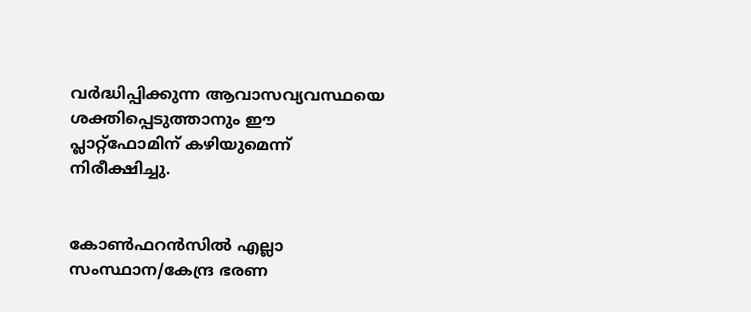വർദ്ധിപ്പിക്കുന്ന ആവാസവ്യവസ്ഥയെ ശക്തിപ്പെടുത്താനും ഈ പ്ലാറ്റ്‌ഫോമിന് കഴിയുമെന്ന് നിരീക്ഷിച്ചു.


കോൺഫറൻസിൽ എല്ലാ സംസ്ഥാന/കേന്ദ്ര ഭരണ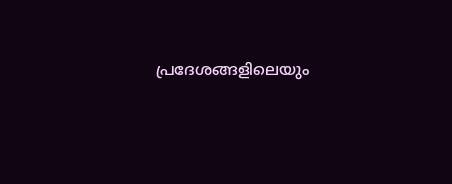പ്രദേശങ്ങളിലെയും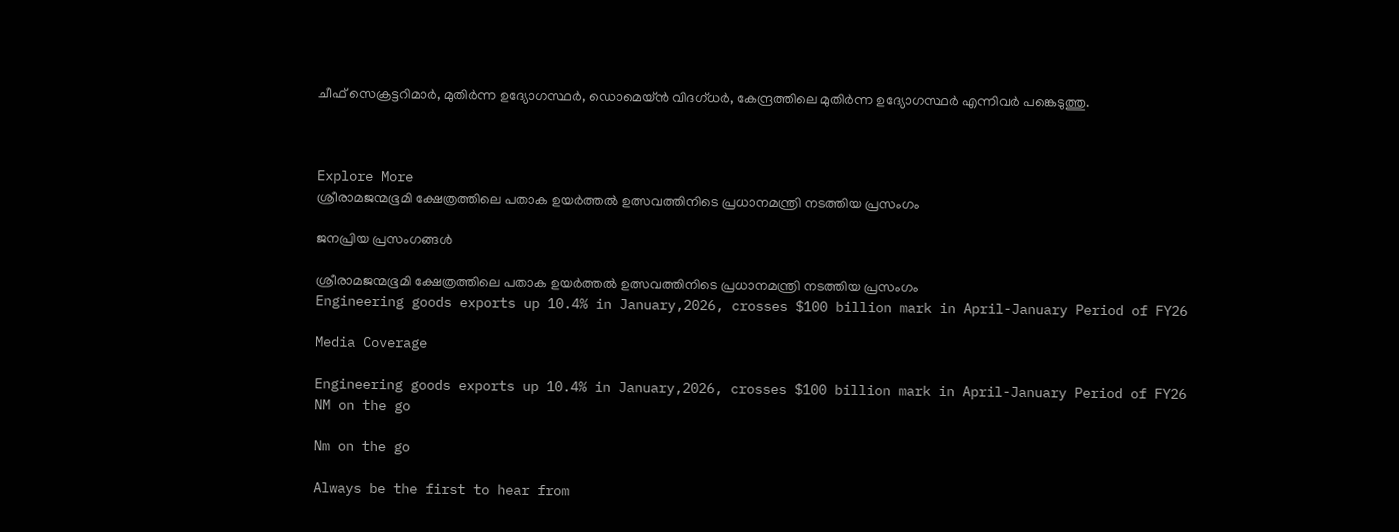ചീഫ് സെക്രട്ടറിമാർ, മുതിർന്ന ഉദ്യോഗസ്ഥർ, ഡൊമെയ്ൻ വിദഗ്ധർ, കേന്ദ്രത്തിലെ മുതിർന്ന ഉദ്യോഗസ്ഥർ എന്നിവർ പങ്കെടുത്തു.



Explore More
ശ്രീരാമജന്മഭൂമി ക്ഷേത്രത്തിലെ പതാക ഉയർത്തൽ ഉത്സവത്തിനിടെ പ്രധാനമന്ത്രി നടത്തിയ പ്രസംഗം

ജനപ്രിയ പ്രസംഗങ്ങൾ

ശ്രീരാമജന്മഭൂമി ക്ഷേത്രത്തിലെ പതാക ഉയർത്തൽ ഉത്സവത്തിനിടെ പ്രധാനമന്ത്രി നടത്തിയ പ്രസംഗം
Engineering goods exports up 10.4% in January,2026, crosses $100 billion mark in April-January Period of FY26

Media Coverage

Engineering goods exports up 10.4% in January,2026, crosses $100 billion mark in April-January Period of FY26
NM on the go

Nm on the go

Always be the first to hear from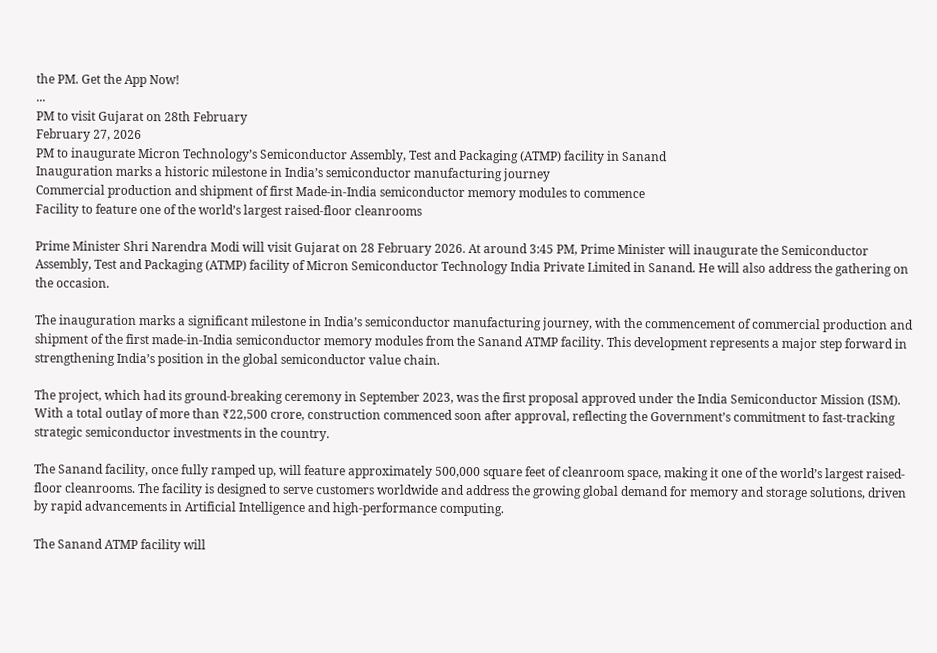the PM. Get the App Now!
...
PM to visit Gujarat on 28th February
February 27, 2026
PM to inaugurate Micron Technology’s Semiconductor Assembly, Test and Packaging (ATMP) facility in Sanand
Inauguration marks a historic milestone in India’s semiconductor manufacturing journey
Commercial production and shipment of first Made-in-India semiconductor memory modules to commence
Facility to feature one of the world’s largest raised-floor cleanrooms

Prime Minister Shri Narendra Modi will visit Gujarat on 28 February 2026. At around 3:45 PM, Prime Minister will inaugurate the Semiconductor Assembly, Test and Packaging (ATMP) facility of Micron Semiconductor Technology India Private Limited in Sanand. He will also address the gathering on the occasion.

The inauguration marks a significant milestone in India’s semiconductor manufacturing journey, with the commencement of commercial production and shipment of the first made-in-India semiconductor memory modules from the Sanand ATMP facility. This development represents a major step forward in strengthening India’s position in the global semiconductor value chain.

The project, which had its ground-breaking ceremony in September 2023, was the first proposal approved under the India Semiconductor Mission (ISM). With a total outlay of more than ₹22,500 crore, construction commenced soon after approval, reflecting the Government’s commitment to fast-tracking strategic semiconductor investments in the country.

The Sanand facility, once fully ramped up, will feature approximately 500,000 square feet of cleanroom space, making it one of the world’s largest raised-floor cleanrooms. The facility is designed to serve customers worldwide and address the growing global demand for memory and storage solutions, driven by rapid advancements in Artificial Intelligence and high-performance computing.

The Sanand ATMP facility will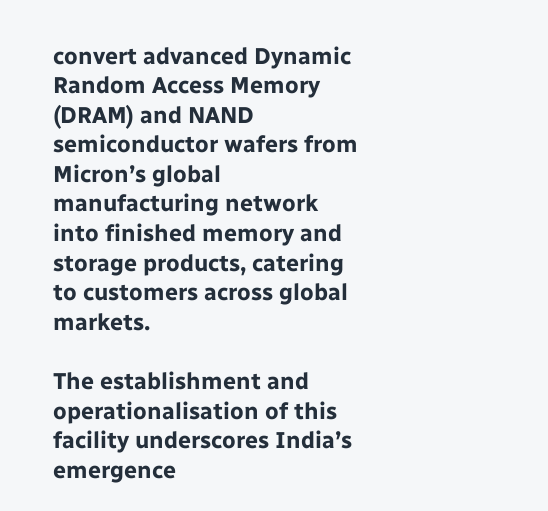convert advanced Dynamic Random Access Memory (DRAM) and NAND semiconductor wafers from Micron’s global manufacturing network into finished memory and storage products, catering to customers across global markets.

The establishment and operationalisation of this facility underscores India’s emergence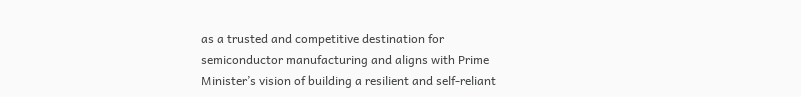as a trusted and competitive destination for semiconductor manufacturing and aligns with Prime Minister’s vision of building a resilient and self-reliant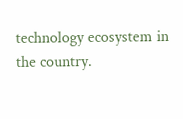technology ecosystem in the country.